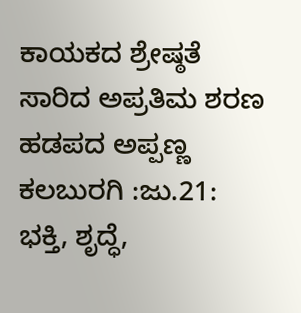ಕಾಯಕದ ಶ್ರೇಷ್ಠತೆ ಸಾರಿದ ಅಪ್ರತಿಮ ಶರಣ ಹಡಪದ ಅಪ್ಪಣ್ಣ
ಕಲಬುರಗಿ :ಜು.21: ಭಕ್ತಿ, ಶೃದ್ಧೆ,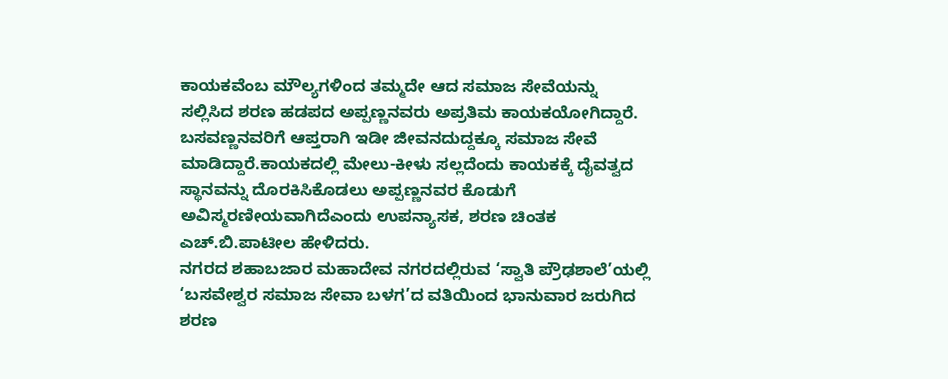ಕಾಯಕವೆಂಬ ಮೌಲ್ಯಗಳಿಂದ ತಮ್ಮದೇ ಆದ ಸಮಾಜ ಸೇವೆಯನ್ನು ಸಲ್ಲಿಸಿದ ಶರಣ ಹಡಪದ ಅಪ್ಪಣ್ಣನವರು ಅಪ್ರತಿಮ ಕಾಯಕಯೋಗಿದ್ದಾರೆ. ಬಸವಣ್ಣನವರಿಗೆ ಆಪ್ತರಾಗಿ ಇಡೀ ಜೀವನದುದ್ದಕ್ಕೂ ಸಮಾಜ ಸೇವೆ ಮಾಡಿದ್ದಾರೆ.ಕಾಯಕದಲ್ಲಿ ಮೇಲು-ಕೀಳು ಸಲ್ಲದೆಂದು ಕಾಯಕಕ್ಕೆ ದೈವತ್ವದ ಸ್ಥಾನವನ್ನು ದೊರಕಿಸಿಕೊಡಲು ಅಪ್ಪಣ್ಣನವರ ಕೊಡುಗೆ ಅವಿಸ್ಮರಣೀಯವಾಗಿದೆಎಂದು ಉಪನ್ಯಾಸಕ, ಶರಣ ಚಿಂತಕ ಎಚ್.ಬಿ.ಪಾಟೀಲ ಹೇಳಿದರು.
ನಗರದ ಶಹಾಬಜಾರ ಮಹಾದೇವ ನಗರದಲ್ಲಿರುವ ‘ಸ್ವಾತಿ ಪ್ರೌಢಶಾಲೆ’ಯಲ್ಲಿ ‘ಬಸವೇಶ್ವರ ಸಮಾಜ ಸೇವಾ ಬಳಗ’ದ ವತಿಯಿಂದ ಭಾನುವಾರ ಜರುಗಿದ ಶರಣ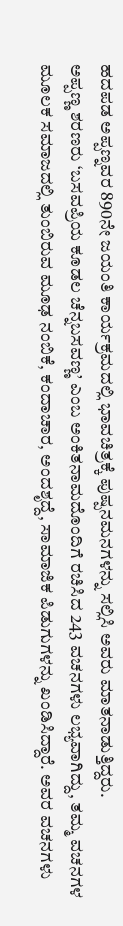ಹದಪಡ ಅಪ್ಪಣ್ನವರ 890ನೇ ಜಯಂತಿ ಕಾರ್ಯಕ್ರಮದಲ್ಲಿ ಭಾವಚಿತ್ರಕ್ಕೆ ಪುಷ್ಪನಮನಗಳನ್ನು ಸಲ್ಲಿಸಿ ಅವರು ಮಾತನಾಡುತ್ತಿದ್ದರು.
ಅಪ್ಪಣ್ಣ ಶರಣರು ‘ಬಸವಪ್ರಿಯ ಕೂಡಲ ಚೆನ್ನಬಸವಣ್ಣ’ ಎಂಬ ಅಂಕಿತನಾಮದೊಂದಿಗೆ ರಚಿಸಿದ 243 ವಚನಗಳು ಲಭ್ಯವಾಗಿದ್ದು, ತಮ್ಮ ವಚನಗಳ ಮೂಲಕ ಸಮಾಜದಲ್ಲಿ ತುಂಬಿರುವ ಮೂಢ ನಂಬಿಕೆ, ಕಂದಾಚಾರ, ಅಂದಶೃದ್ದೆ, ಸಾಮಾಜಿಕ ಪಿಡುಗುಗಳನ್ನು ಖಂಡಿಸಿದ್ದಾರೆ. ಅವರ ವಚನಗಳು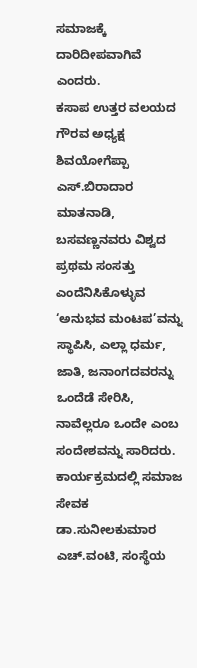ಸಮಾಜಕ್ಕೆ ದಾರಿದೀಪವಾಗಿವೆ ಎಂದರು.
ಕಸಾಪ ಉತ್ತರ ವಲಯದ ಗೌರವ ಅಧ್ಯಕ್ಷ ಶಿವಯೋಗೆಪ್ಪಾ ಎಸ್.ಬಿರಾದಾರ ಮಾತನಾಡಿ, ಬಸವಣ್ಣನವರು ವಿಶ್ವದ ಪ್ರಥಮ ಸಂಸತ್ತು ಎಂದೆನಿಸಿಕೊಳ್ಳುವ ‘ಅನುಭವ ಮಂಟಪ’ವನ್ನು ಸ್ಥಾಪಿಸಿ, ಎಲ್ಲಾ ಧರ್ಮ, ಜಾತಿ, ಜನಾಂಗದವರನ್ನು ಒಂದೆಡೆ ಸೇರಿಸಿ, ನಾವೆಲ್ಲರೂ ಒಂದೇ ಎಂಬ ಸಂದೇಶವನ್ನು ಸಾರಿದರು.
ಕಾರ್ಯಕ್ರಮದಲ್ಲಿ ಸಮಾಜ ಸೇವಕ ಡಾ.ಸುನೀಲಕುಮಾರ ಎಚ್.ವಂಟಿ, ಸಂಸ್ಥೆಯ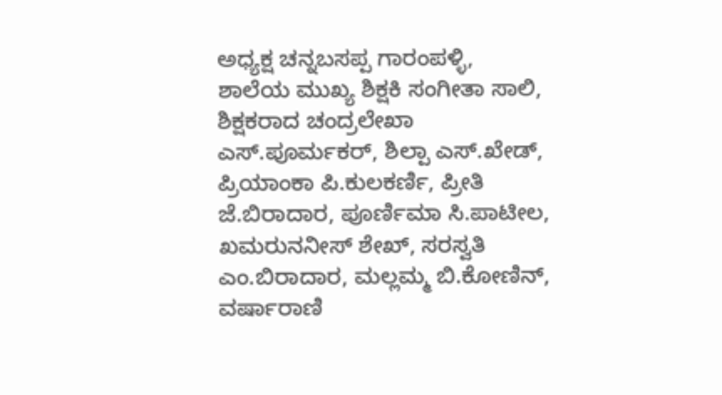ಅಧ್ಯಕ್ಷ ಚನ್ನಬಸಪ್ಪ ಗಾರಂಪಳ್ಳಿ, ಶಾಲೆಯ ಮುಖ್ಯ ಶಿಕ್ಷಕಿ ಸಂಗೀತಾ ಸಾಲಿ, ಶಿಕ್ಷಕರಾದ ಚಂದ್ರಲೇಖಾ ಎಸ್.ಪೂರ್ಮಕರ್, ಶಿಲ್ಪಾ ಎಸ್.ಖೇಡ್, ಪ್ರಿಯಾಂಕಾ ಪಿ.ಕುಲಕರ್ಣಿ, ಪ್ರೀತಿ ಜೆ.ಬಿರಾದಾರ, ಪೂರ್ಣಿಮಾ ಸಿ.ಪಾಟೀಲ, ಖಮರುನನೀಸ್ ಶೇಖ್, ಸರಸ್ವತಿ ಎಂ.ಬಿರಾದಾರ, ಮಲ್ಲಮ್ಮ ಬಿ.ಕೋಣಿನ್, ವರ್ಷಾರಾಣಿ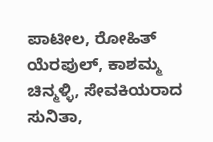ಪಾಟೀಲ, ರೋಹಿತ್ ಯೆರಪುಲ್, ಕಾಶಮ್ಮ ಚಿನ್ಮಳ್ಳಿ, ಸೇವಕಿಯರಾದ ಸುನಿತಾ,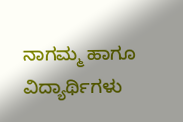ನಾಗಮ್ಮ ಹಾಗೂ ವಿದ್ಯಾರ್ಥಿಗಳು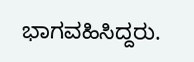ಭಾಗವಹಿಸಿದ್ದರು.